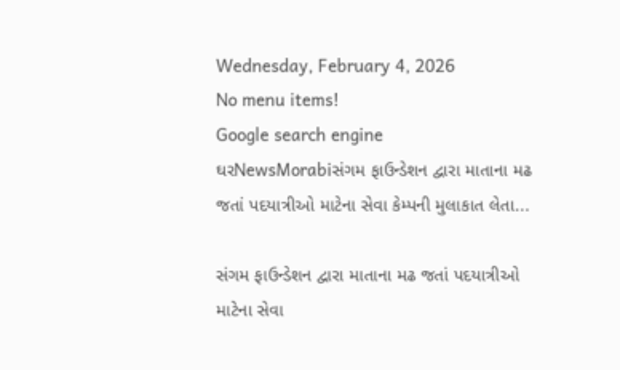Wednesday, February 4, 2026
No menu items!
Google search engine
ઘરNewsMorabiસંગમ ફાઉન્ડેશન દ્વારા માતાના મઢ જતાં પદયાત્રીઓ માટેના સેવા કેમ્પની મુલાકાત લેતા...

સંગમ ફાઉન્ડેશન દ્વારા માતાના મઢ જતાં પદયાત્રીઓ માટેના સેવા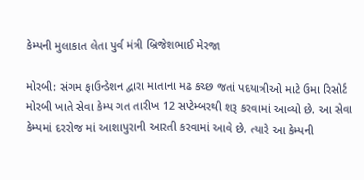કેમ્પની મુલાકાત લેતા પુર્વ મંત્રી બ્રિજેશભાઈ મેરજા

મોરબી: સંગમ ફાઉન્ડેશન દ્વારા માતાના મઢ કચ્છ જતાં પદયાત્રીઓ માટે ઉમા રિસોર્ટ મોરબી ખાતે સેવા કેમ્પ ગત તારીખ 12 સપ્ટેમ્બરથી શરૂ કરવામાં આવ્યો છે. આ સેવા કેમ્પમાં દરરોજ માં આશાપુરાની આરતી કરવામાં આવે છે. ત્યારે આ કેમ્પની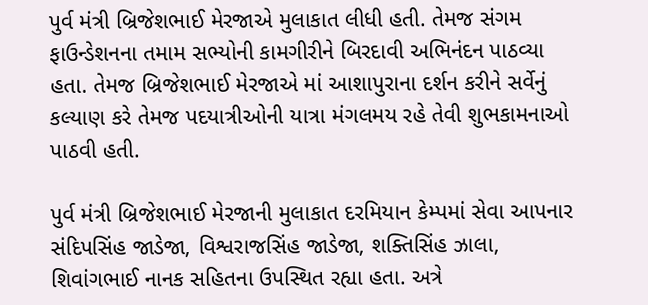પુર્વ મંત્રી બ્રિજેશભાઈ મેરજાએ મુલાકાત લીધી હતી. તેમજ સંગમ ફાઉન્ડેશનના તમામ સભ્યોની કામગીરીને બિરદાવી અભિનંદન પાઠવ્યા હતા. તેમજ બ્રિજેશભાઈ મેરજાએ માં આશાપુરાના દર્શન કરીને સર્વેનું કલ્યાણ કરે તેમજ પદયાત્રીઓની યાત્રા મંગલમય રહે તેવી શુભકામનાઓ પાઠવી હતી.

પુર્વ મંત્રી બ્રિજેશભાઈ મેરજાની મુલાકાત દરમિયાન કેમ્પમાં સેવા આપનાર સંદિપસિંહ જાડેજા, વિશ્વરાજસિંહ જાડેજા, શક્તિસિંહ ઝાલા, શિવાંગભાઈ નાનક સહિતના ઉપસ્થિત રહ્યા હતા. અત્રે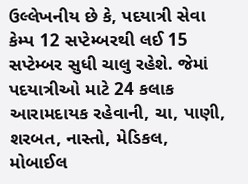ઉલ્લેખનીય છે કે, પદયાત્રી સેવા કેમ્પ 12 સપ્ટેમ્બરથી લઈ 15 સપ્ટેમ્બર સુધી ચાલુ રહેશે. જેમાં પદયાત્રીઓ માટે 24 કલાક આરામદાયક રહેવાની, ચા, પાણી, શરબત, નાસ્તો, મેડિકલ, મોબાઈલ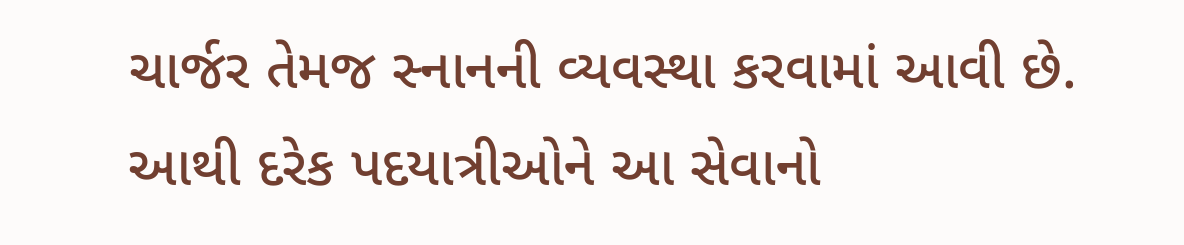ચાર્જર તેમજ સ્નાનની વ્યવસ્થા કરવામાં આવી છે. આથી દરેક પદયાત્રીઓને આ સેવાનો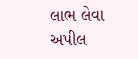લાભ લેવા અપીલ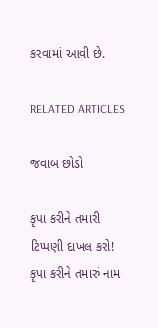કરવામાં આવી છે.

RELATED ARTICLES

જવાબ છોડો

કૃપા કરીને તમારી ટિપ્પણી દાખલ કરો!
કૃપા કરીને તમારું નામ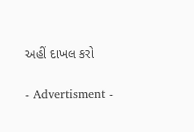અહીં દાખલ કરો

- Advertisment -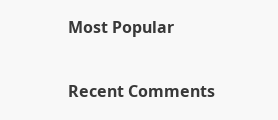Most Popular

Recent Comments